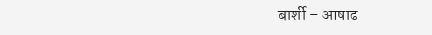बार्शी – आषाढ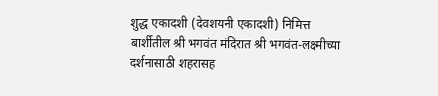शुद्ध एकादशी (देवशयनी एकादशी) निमित्त बार्शीतील श्री भगवंत मंदिरात श्री भगवंत-लक्ष्मीच्या दर्शनासाठी शहरासह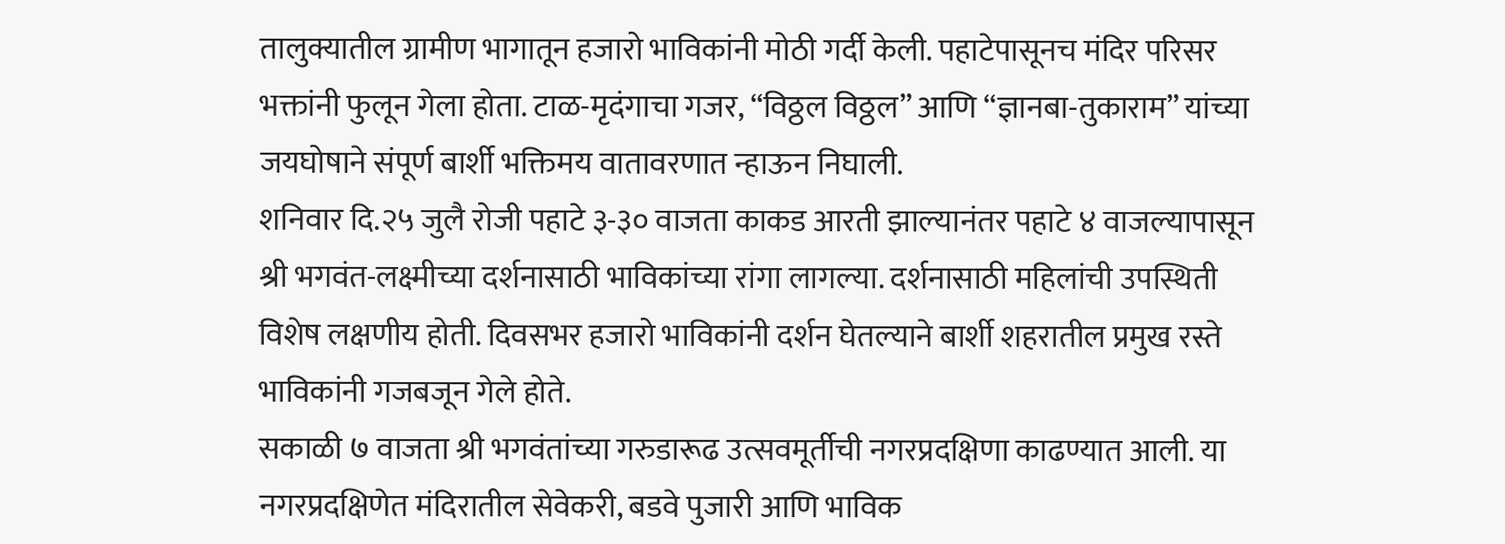तालुक्यातील ग्रामीण भागातून हजारो भाविकांनी मोठी गर्दी केली. पहाटेपासूनच मंदिर परिसर भक्तांनी फुलून गेला होता. टाळ-मृदंगाचा गजर, “विठ्ठल विठ्ठल” आणि “ज्ञानबा-तुकाराम” यांच्या जयघोषाने संपूर्ण बार्शी भक्तिमय वातावरणात न्हाऊन निघाली.
शनिवार दि.२५ जुलै रोजी पहाटे ३-३० वाजता काकड आरती झाल्यानंतर पहाटे ४ वाजल्यापासून श्री भगवंत-लक्ष्मीच्या दर्शनासाठी भाविकांच्या रांगा लागल्या. दर्शनासाठी महिलांची उपस्थिती विशेष लक्षणीय होती. दिवसभर हजारो भाविकांनी दर्शन घेतल्याने बार्शी शहरातील प्रमुख रस्ते भाविकांनी गजबजून गेले होते.
सकाळी ७ वाजता श्री भगवंतांच्या गरुडारूढ उत्सवमूर्तीची नगरप्रदक्षिणा काढण्यात आली. या नगरप्रदक्षिणेत मंदिरातील सेवेकरी, बडवे पुजारी आणि भाविक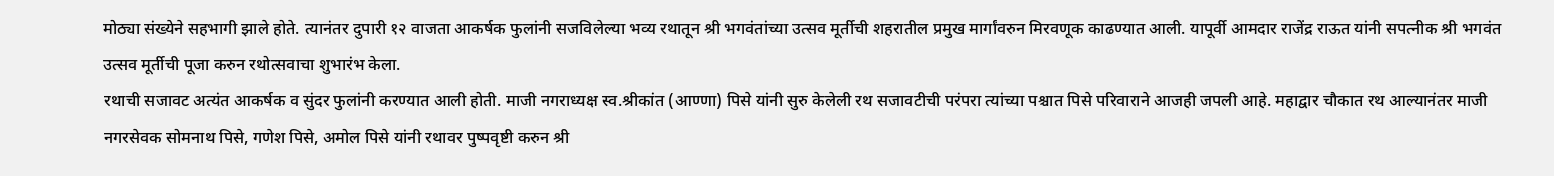मोठ्या संख्येने सहभागी झाले होते. त्यानंतर दुपारी १२ वाजता आकर्षक फुलांनी सजविलेल्या भव्य रथातून श्री भगवंतांच्या उत्सव मूर्तीची शहरातील प्रमुख मार्गांवरुन मिरवणूक काढण्यात आली. यापूर्वी आमदार राजेंद्र राऊत यांनी सपत्नीक श्री भगवंत उत्सव मूर्तीची पूजा करुन रथोत्सवाचा शुभारंभ केला.
रथाची सजावट अत्यंत आकर्षक व सुंदर फुलांनी करण्यात आली होती. माजी नगराध्यक्ष स्व.श्रीकांत (आण्णा) पिसे यांनी सुरु केलेली रथ सजावटीची परंपरा त्यांच्या पश्चात पिसे परिवाराने आजही जपली आहे. महाद्वार चौकात रथ आल्यानंतर माजी नगरसेवक सोमनाथ पिसे, गणेश पिसे, अमोल पिसे यांनी रथावर पुष्पवृष्टी करुन श्री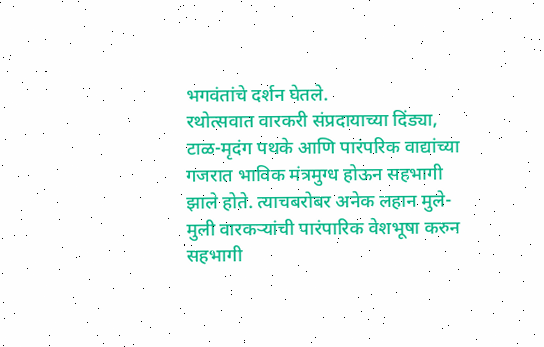भगवंतांचे दर्शन घेतले.
रथोत्सवात वारकरी संप्रदायाच्या दिंड्या, टाळ-मृदंग पथके आणि पारंपरिक वाद्यांच्या गजरात भाविक मंत्रमुग्ध होऊन सहभागी झाले होते. त्याचबरोबर अनेक लहान मुले-मुली वारकऱ्यांची पारंपारिक वेशभूषा करुन सहभागी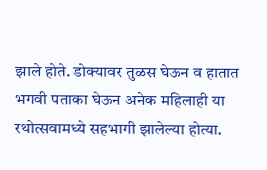झाले होते. डोक्यावर तुळस घेऊन व हातात भगवी पताका घेऊन अनेक महिलाही या रथोत्सवामध्ये सहभागी झालेल्या होत्या.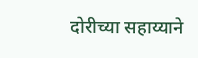दोरीच्या सहाय्याने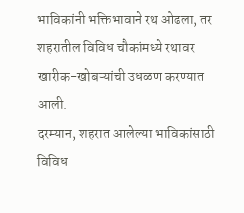भाविकांनी भक्तिभावाने रथ ओढला, तर शहरातील विविध चौकांमध्ये रथावर खारीक-खोबऱ्यांची उधळण करण्यात आली.
दरम्यान, शहरात आलेल्या भाविकांसाठी विविध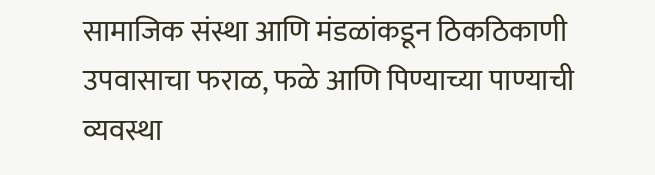सामाजिक संस्था आणि मंडळांकडून ठिकठिकाणी उपवासाचा फराळ, फळे आणि पिण्याच्या पाण्याची व्यवस्था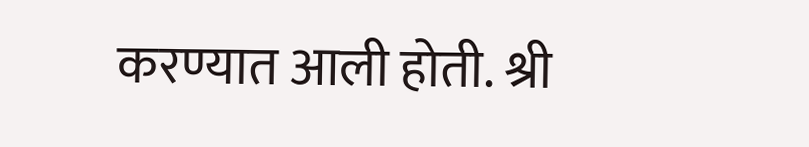करण्यात आली होती. श्री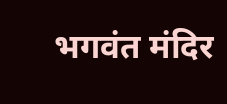भगवंत मंदिर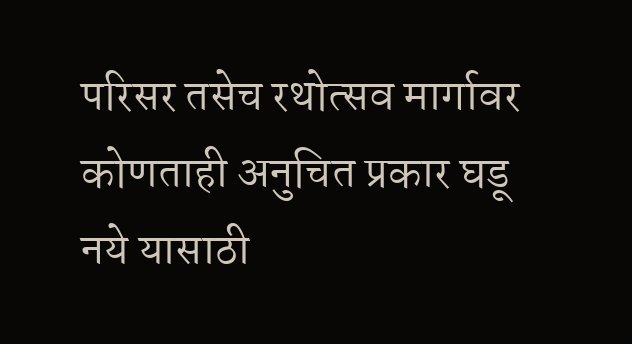परिसर तसेच रथोत्सव मार्गावर कोणताही अनुचित प्रकार घडू नये यासाठी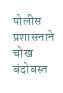पोलीस प्रशासनाने चोख बंदोबस्त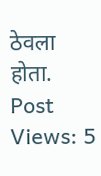ठेवला होता.
Post Views: 5